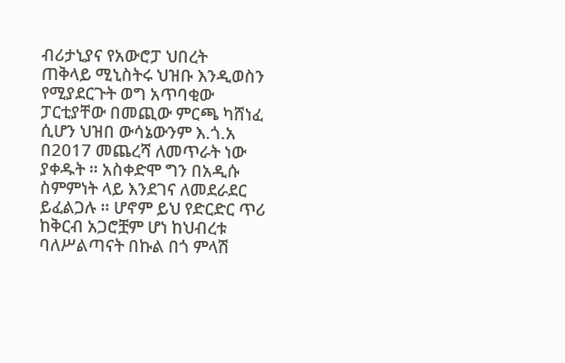ብሪታኒያና የአውሮፓ ህበረት
ጠቅላይ ሚኒስትሩ ህዝቡ እንዲወስን የሚያደርጉት ወግ አጥባቂው ፓርቲያቸው በመጪው ምርጫ ካሸነፈ ሲሆን ህዝበ ውሳኔውንም እ.ጎ.አ በ2017 መጨረሻ ለመጥራት ነው ያቀዱት ። አስቀድሞ ግን በአዲሱ ስምምነት ላይ እንደገና ለመደራደር ይፈልጋሉ ። ሆኖም ይህ የድርድር ጥሪ ከቅርብ አጋሮቿም ሆነ ከህብረቱ ባለሥልጣናት በኩል በጎ ምላሽ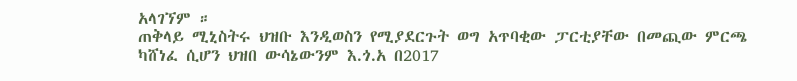አላገኘም ።
ጠቅላይ ሚኒስትሩ ህዝቡ እንዲወስን የሚያደርጉት ወግ አጥባቂው ፓርቲያቸው በመጪው ምርጫ ካሸነፈ ሲሆን ህዝበ ውሳኔውንም እ.ጎ.አ በ2017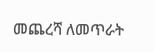መጨረሻ ለመጥራት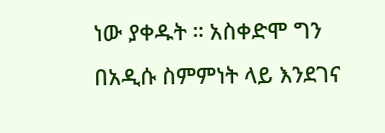ነው ያቀዱት ። አስቀድሞ ግን በአዲሱ ስምምነት ላይ እንደገና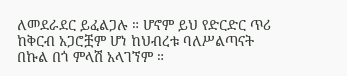ለመደራደር ይፈልጋሉ ። ሆኖም ይህ የድርድር ጥሪ ከቅርብ አጋሮቿም ሆነ ከህብረቱ ባለሥልጣናት በኩል በጎ ምላሽ አላገኘም ።